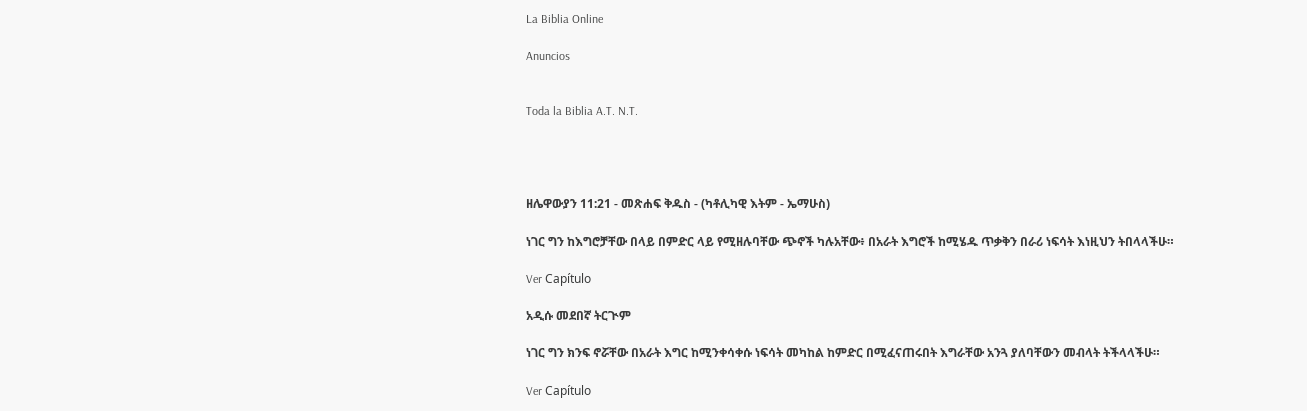La Biblia Online

Anuncios


Toda la Biblia A.T. N.T.




ዘሌዋውያን 11:21 - መጽሐፍ ቅዱስ - (ካቶሊካዊ እትም - ኤማሁስ)

ነገር ግን ከእግሮቻቸው በላይ በምድር ላይ የሚዘሉባቸው ጭኖች ካሉአቸው፥ በአራት እግሮች ከሚሄዱ ጥቃቅን በራሪ ነፍሳት እነዚህን ትበላላችሁ።

Ver Capítulo

አዲሱ መደበኛ ትርጒም

ነገር ግን ክንፍ ኖሯቸው በአራት እግር ከሚንቀሳቀሱ ነፍሳት መካከል ከምድር በሚፈናጠሩበት እግራቸው አንጓ ያለባቸውን መብላት ትችላላችሁ።

Ver Capítulo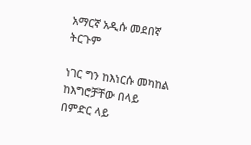አማርኛ አዲሱ መደበኛ ትርጉም

ነገር ግን ከእነርሱ መካከል ከእግሮቻቸው በላይ በምድር ላይ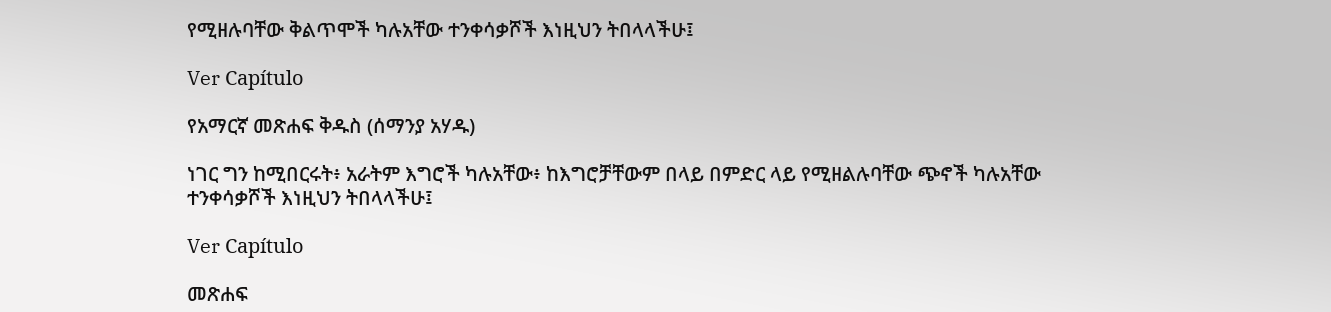የሚዘሉባቸው ቅልጥሞች ካሉአቸው ተንቀሳቃሾች እነዚህን ትበላላችሁ፤

Ver Capítulo

የአማርኛ መጽሐፍ ቅዱስ (ሰማንያ አሃዱ)

ነገር ግን ከሚበርሩት፥ አራትም እግሮች ካሉአቸው፥ ከእግሮቻቸውም በላይ በምድር ላይ የሚዘልሉባቸው ጭኖች ካሉአቸው ተንቀሳቃሾች እነዚህን ትበላላችሁ፤

Ver Capítulo

መጽሐፍ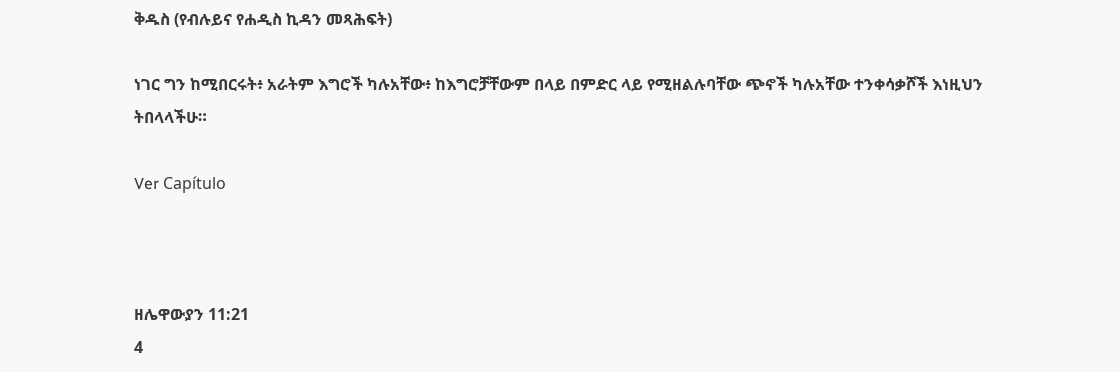ቅዱስ (የብሉይና የሐዲስ ኪዳን መጻሕፍት)

ነገር ግን ከሚበርሩት፥ አራትም እግሮች ካሉአቸው፥ ከእግሮቻቸውም በላይ በምድር ላይ የሚዘልሉባቸው ጭኖች ካሉአቸው ተንቀሳቃሾች እነዚህን ትበላላችሁ።

Ver Capítulo



ዘሌዋውያን 11:21
4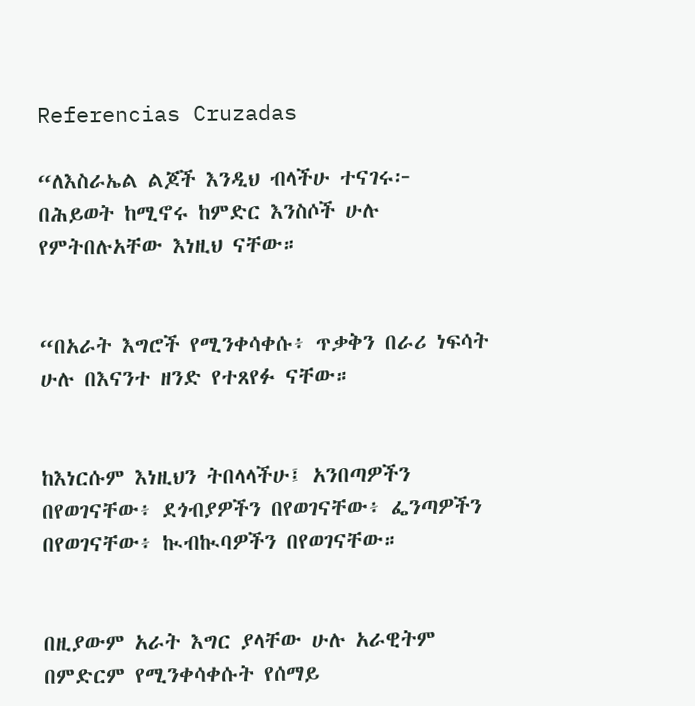Referencias Cruzadas

“ለእስራኤል ልጆች እንዲህ ብላችሁ ተናገሩ፦ በሕይወት ከሚኖሩ ከምድር እንስሶች ሁሉ የምትበሉአቸው እነዚህ ናቸው።


“በአራት እግሮች የሚንቀሳቀሱ፥ ጥቃቅን በራሪ ነፍሳት ሁሉ በእናንተ ዘንድ የተጸየፉ ናቸው።


ከእነርሱም እነዚህን ትበላላችሁ፤ አንበጣዎችን በየወገናቸው፥ ደጎብያዎችን በየወገናቸው፥ ፌንጣዎችን በየወገናቸው፥ ኲብኲባዎችን በየወገናቸው።


በዚያውም አራት እግር ያላቸው ሁሉ አራዊትም በምድርም የሚንቀሳቀሱት የሰማይ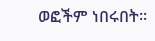ወፎችም ነበሩበት።